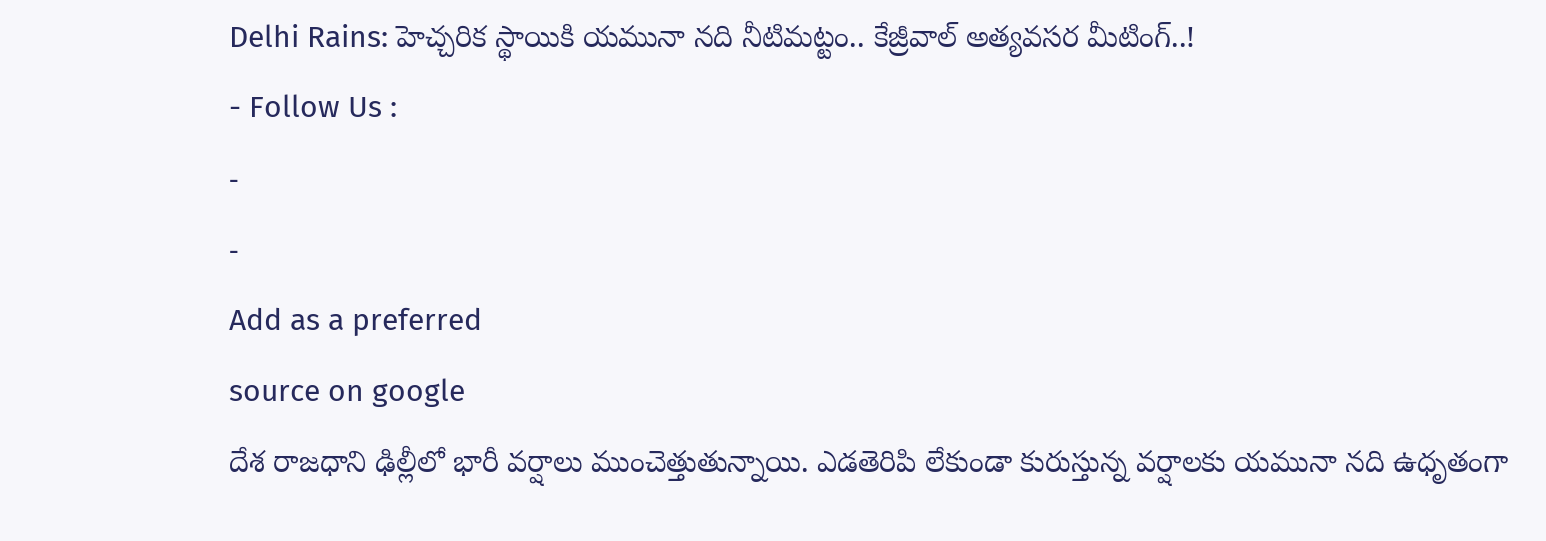Delhi Rains: హెచ్చరిక స్థాయికి యమునా నది నీటిమట్టం.. కేజ్రీవాల్ అత్యవసర మీటింగ్..!
- Follow Us :
-
-
Add as a preferred
source on google
దేశ రాజధాని ఢిల్లీలో భారీ వర్షాలు ముంచెత్తుతున్నాయి. ఎడతెరిపి లేకుండా కురుస్తున్న వర్షాలకు యమునా నది ఉధృతంగా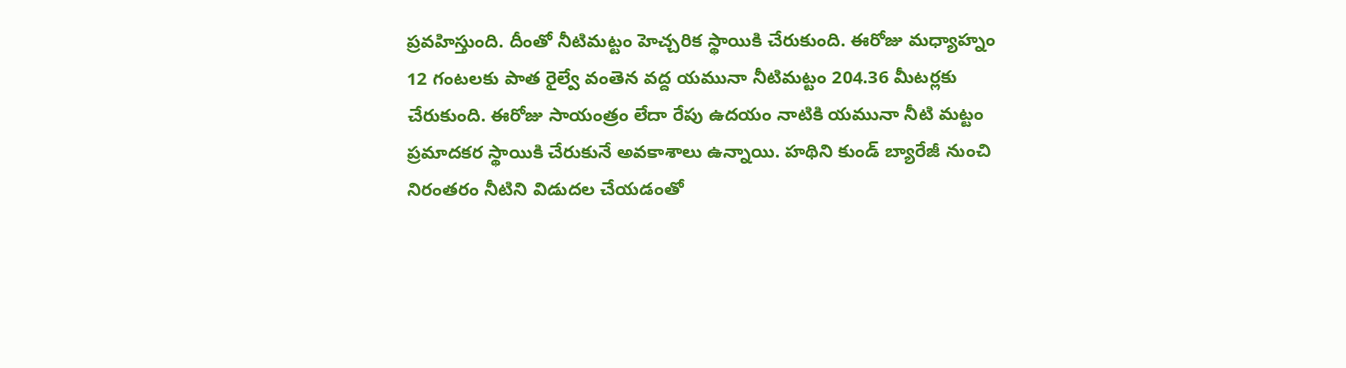ప్రవహిస్తుంది. దీంతో నీటిమట్టం హెచ్చరిక స్థాయికి చేరుకుంది. ఈరోజు మధ్యాహ్నం 12 గంటలకు పాత రైల్వే వంతెన వద్ద యమునా నీటిమట్టం 204.36 మీటర్లకు చేరుకుంది. ఈరోజు సాయంత్రం లేదా రేపు ఉదయం నాటికి యమునా నీటి మట్టం ప్రమాదకర స్థాయికి చేరుకునే అవకాశాలు ఉన్నాయి. హథిని కుండ్ బ్యారేజీ నుంచి నిరంతరం నీటిని విడుదల చేయడంతో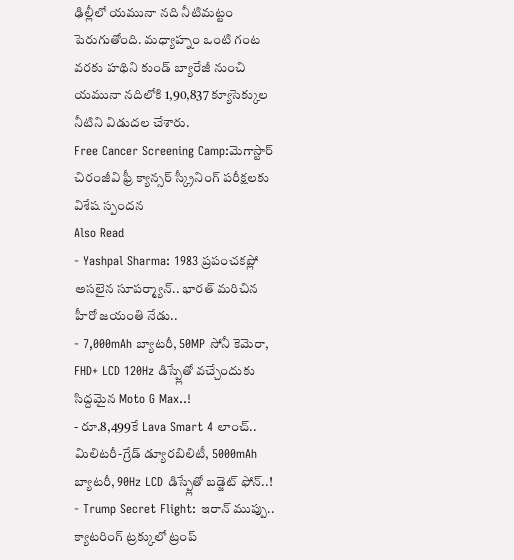ఢిల్లీలో యమునా నది నీటిమట్టం పెరుగుతోంది. మధ్యాహ్నం ఒంటి గంట వరకు హథిని కుండ్ బ్యారేజీ నుంచి యమునా నదిలోకి 1,90,837 క్యూసెక్కుల నీటిని విడుదల చేశారు.
Free Cancer Screening Camp:మెగాస్టార్ చిరంజీవి ఫ్రీ క్యాన్సర్ స్క్రీనింగ్ పరీక్షలకు విశేష స్పందన
Also Read
- Yashpal Sharma: 1983 ప్రపంచకప్లో అసలైన సూపర్మ్యాన్.. భారత్ మరిచిన హీరో జయంతి నేడు..
- 7,000mAh బ్యాటరీ, 50MP సోనీ కెమెరా, FHD+ LCD 120Hz డిస్ప్లేతో వచ్చేందుకు సిద్దమైన Moto G Max..!
- రూ.8,499కే Lava Smart 4 లాంచ్.. మిలిటరీ-గ్రేడ్ డ్యూరబిలిటీ, 5000mAh బ్యాటరీ, 90Hz LCD డిస్ప్లేతో బడ్జెట్ ఫోన్..!
- Trump Secret Flight: ఇరాన్ ముప్పు.. క్యాటరింగ్ ట్రక్కులో ట్రంప్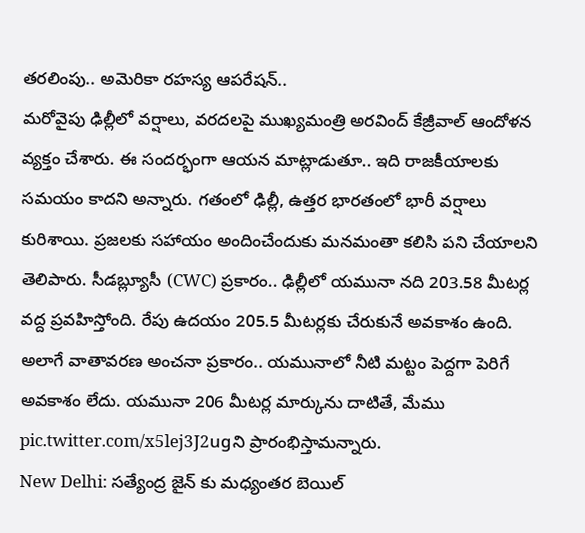తరలింపు.. అమెరికా రహస్య ఆపరేషన్..
మరోవైపు ఢిల్లీలో వర్షాలు, వరదలపై ముఖ్యమంత్రి అరవింద్ కేజ్రీవాల్ ఆందోళన వ్యక్తం చేశారు. ఈ సందర్భంగా ఆయన మాట్లాడుతూ.. ఇది రాజకీయాలకు సమయం కాదని అన్నారు. గతంలో ఢిల్లీ, ఉత్తర భారతంలో భారీ వర్షాలు కురిశాయి. ప్రజలకు సహాయం అందించేందుకు మనమంతా కలిసి పని చేయాలని తెలిపారు. సీడబ్ల్యూసీ (CWC) ప్రకారం.. ఢిల్లీలో యమునా నది 203.58 మీటర్ల వద్ద ప్రవహిస్తోంది. రేపు ఉదయం 205.5 మీటర్లకు చేరుకునే అవకాశం ఉంది. అలాగే వాతావరణ అంచనా ప్రకారం.. యమునాలో నీటి మట్టం పెద్దగా పెరిగే అవకాశం లేదు. యమునా 206 మీటర్ల మార్కును దాటితే, మేము pic.twitter.com/x5lej3J2ugని ప్రారంభిస్తామన్నారు.
New Delhi: సత్యేంద్ర జైన్ కు మధ్యంతర బెయిల్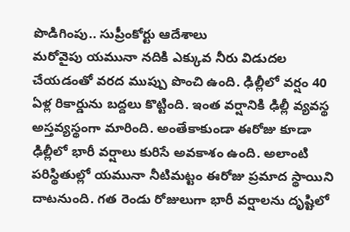పొడిగింపు.. సుప్రీంకోర్టు ఆదేశాలు
మరోవైపు యమునా నదికి ఎక్కువ నీరు విడుదల చేయడంతో వరద ముప్పు పొంచి ఉంది. ఢిల్లీలో వర్షం 40 ఏళ్ల రికార్డును బద్దలు కొట్టింది. ఇంత వర్షానికి ఢిల్లీ వ్యవస్థ అస్తవ్యస్థంగా మారింది. అంతేకాకుండా ఈరోజు కూడా ఢిల్లీలో భారీ వర్షాలు కురిసే అవకాశం ఉంది. అలాంటి పరిస్థితుల్లో యమునా నీటిమట్టం ఈరోజు ప్రమాద స్థాయిని దాటనుంది. గత రెండు రోజులుగా భారీ వర్షాలను దృష్టిలో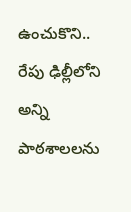ఉంచుకొని.. రేపు ఢిల్లీలోని అన్ని పాఠశాలలను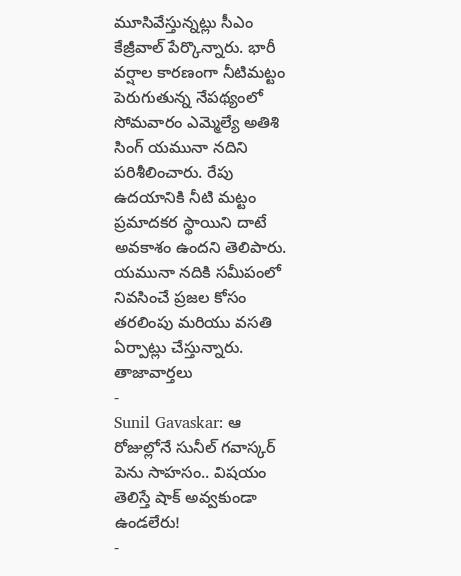మూసివేస్తున్నట్లు సీఎం కేజ్రీవాల్ పేర్కొన్నారు. భారీ వర్షాల కారణంగా నీటిమట్టం పెరుగుతున్న నేపథ్యంలో సోమవారం ఎమ్మెల్యే అతిశి సింగ్ యమునా నదిని పరిశీలించారు. రేపు ఉదయానికి నీటి మట్టం ప్రమాదకర స్థాయిని దాటే అవకాశం ఉందని తెలిపారు. యమునా నదికి సమీపంలో నివసించే ప్రజల కోసం తరలింపు మరియు వసతి ఏర్పాట్లు చేస్తున్నారు.
తాజావార్తలు
-
Sunil Gavaskar: ఆ రోజుల్లోనే సునీల్ గవాస్కర్ పెను సాహసం.. విషయం తెలిస్తే షాక్ అవ్వకుండా ఉండలేరు!
-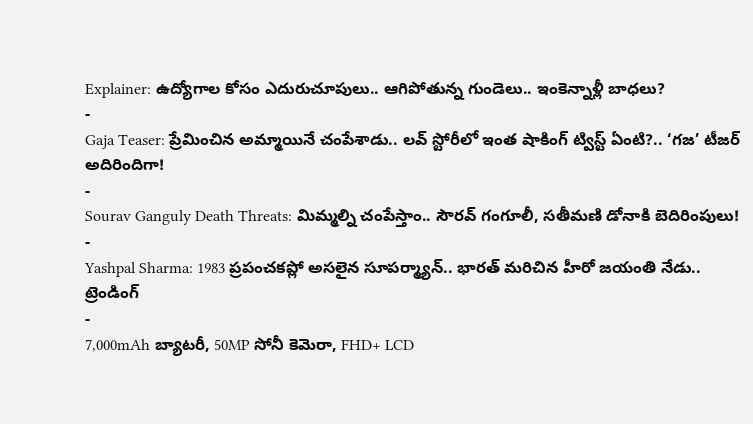Explainer: ఉద్యోగాల కోసం ఎదురుచూపులు.. ఆగిపోతున్న గుండెలు.. ఇంకెన్నాళ్లీ బాధలు?
-
Gaja Teaser: ప్రేమించిన అమ్మాయినే చంపేశాడు.. లవ్ స్టోరీలో ఇంత షాకింగ్ ట్విస్ట్ ఏంటి?.. ‘గజ’ టీజర్ అదిరిందిగా!
-
Sourav Ganguly Death Threats: మిమ్మల్ని చంపేస్తాం.. సౌరవ్ గంగూలీ, సతీమణి డోనాకి బెదిరింపులు!
-
Yashpal Sharma: 1983 ప్రపంచకప్లో అసలైన సూపర్మ్యాన్.. భారత్ మరిచిన హీరో జయంతి నేడు..
ట్రెండింగ్
-
7,000mAh బ్యాటరీ, 50MP సోనీ కెమెరా, FHD+ LCD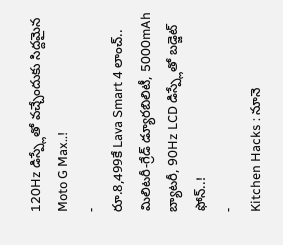120Hz డిస్ప్లేతో వచ్చేందుకు సిద్దమైన Moto G Max..!
-
రూ.8,499కే Lava Smart 4 లాంచ్.. మిలిటరీ-గ్రేడ్ డ్యూరబిలిటీ, 5000mAh బ్యాటరీ, 90Hz LCD డిస్ప్లేతో బడ్జెట్ ఫోన్..!
-
Kitchen Hacks : నూనె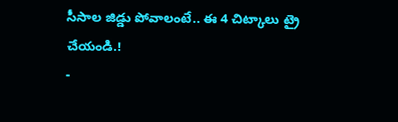సీసాల జిడ్డు పోవాలంటే.. ఈ 4 చిట్కాలు ట్రై చేయండి.!
-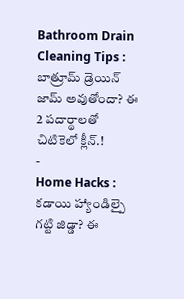Bathroom Drain Cleaning Tips : బాత్రూమ్ డ్రెయిన్ జామ్ అవుతోందా? ఈ 2 పదార్థాలతో చిటికెలో క్లీన్.!
-
Home Hacks : కడాయి హ్యాండిల్పై గట్టి జిడ్డా? ఈ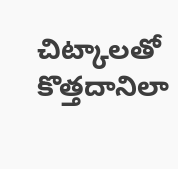చిట్కాలతో కొత్తదానిలా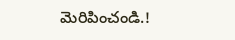మెరిపించండి.!